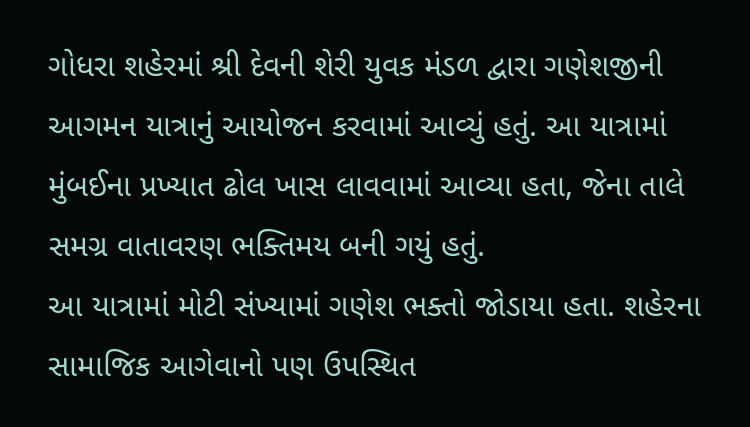ગોધરા શહેરમાં શ્રી દેવની શેરી યુવક મંડળ દ્વારા ગણેશજીની આગમન યાત્રાનું આયોજન કરવામાં આવ્યું હતું. આ યાત્રામાં મુંબઈના પ્રખ્યાત ઢોલ ખાસ લાવવામાં આવ્યા હતા, જેના તાલે સમગ્ર વાતાવરણ ભક્તિમય બની ગયું હતું.
આ યાત્રામાં મોટી સંખ્યામાં ગણેશ ભક્તો જોડાયા હતા. શહેરના સામાજિક આગેવાનો પણ ઉપસ્થિત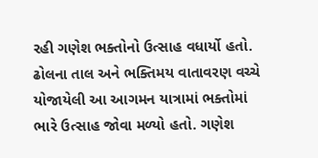રહી ગણેશ ભક્તોનો ઉત્સાહ વધાર્યો હતો. ઢોલના તાલ અને ભક્તિમય વાતાવરણ વચ્ચે યોજાયેલી આ આગમન યાત્રામાં ભક્તોમાં ભારે ઉત્સાહ જોવા મળ્યો હતો. ગણેશ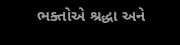ભક્તોએ શ્રદ્ધા અને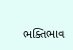ભક્તિભાવ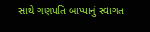સાથે ગણપતિ બાપ્પાનું સ્વાગત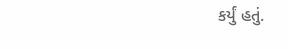કર્યું હતું.